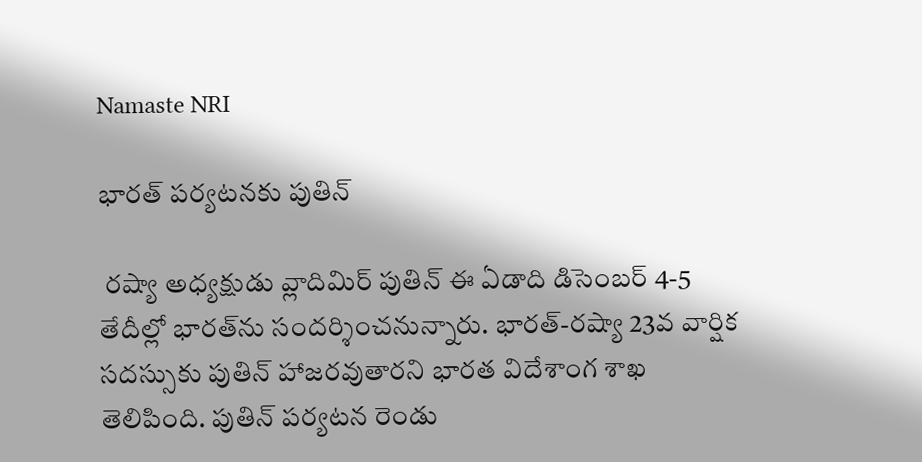Namaste NRI

భారత్‌ పర్యటనకు పుతిన్‌

 రష్యా అధ్యక్షుడు వ్లాదిమిర్‌ పుతిన్‌ ఈ ఏడాది డిసెంబర్‌ 4-5 తేదీల్లో భారత్‌ను సందర్శించనున్నారు. భారత్‌-రష్యా 23వ వార్షిక సదస్సుకు పుతిన్‌ హాజరవుతారని భారత విదేశాంగ శాఖ తెలిపింది. పుతిన్‌ పర్యటన రెండు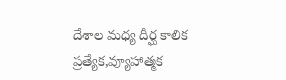దేశాల మధ్య దీర్ఘ కాలిక ప్రత్యేక,వ్యూహాత్మక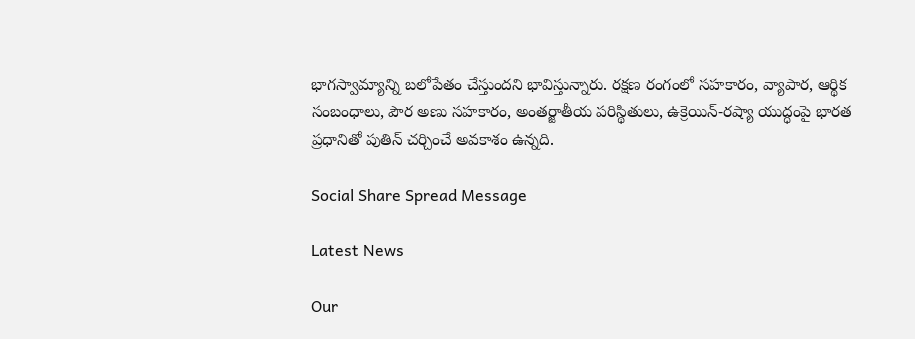భాగస్వామ్యాన్ని బలోపేతం చేస్తుందని భావిస్తున్నారు. రక్షణ రంగంలో సహకారం, వ్యాపార, ఆర్థిక సంబంధాలు, పౌర అణు సహకారం, అంతర్జాతీయ పరిస్థితులు, ఉక్రెయిన్‌-రష్యా యుద్ధంపై భారత ప్రధానితో పుతిన్‌ చర్చించే అవకాశం ఉన్నది.

Social Share Spread Message

Latest News

Our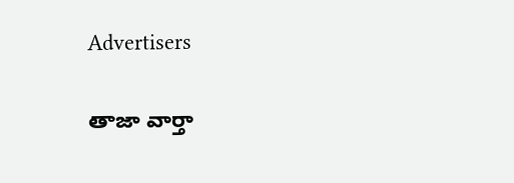Advertisers

తాజా వార్తా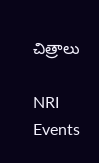చిత్రాలు

NRI Events